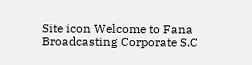Site icon Welcome to Fana Broadcasting Corporate S.C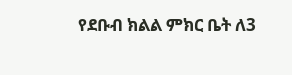የደቡብ ክልል ምክር ቤት ለ3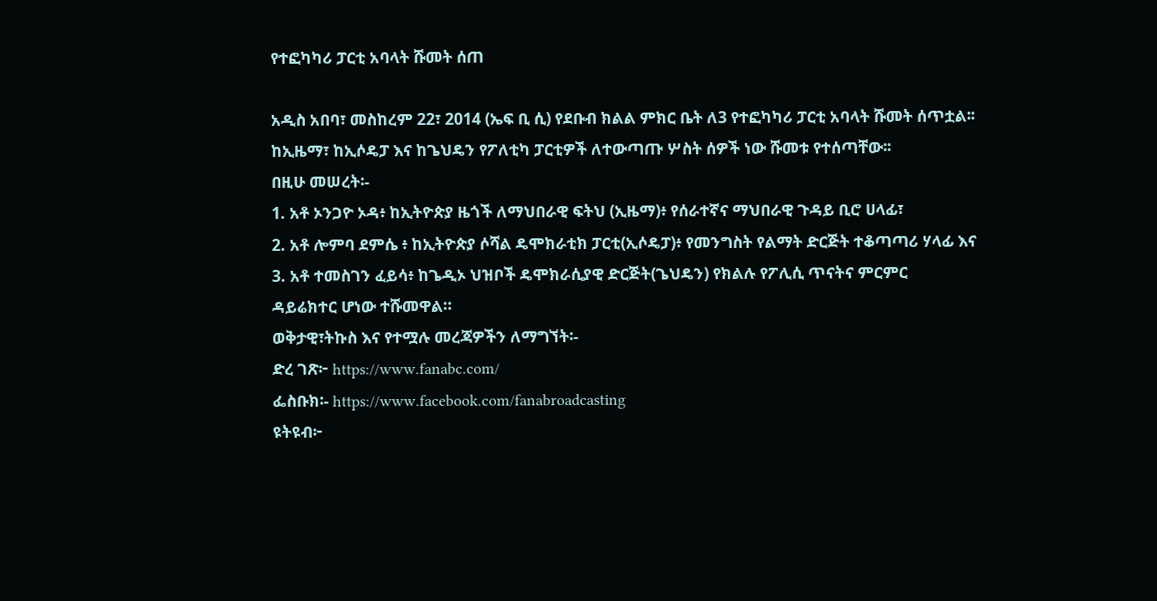የተፎካካሪ ፓርቲ አባላት ሹመት ሰጠ

አዲስ አበባ፣ መስከረም 22፣ 2014 (ኤፍ ቢ ሲ) የደቡብ ክልል ምክር ቤት ለ3 የተፎካካሪ ፓርቲ አባላት ሹመት ሰጥቷል፡፡
ከኢዜማ፣ ከኢሶዴፓ እና ከጌህዴን የፖለቲካ ፓርቲዎች ለተውጣጡ ሦስት ሰዎች ነው ሹመቱ የተሰጣቸው፡፡
በዚሁ መሠረት፡-
1. አቶ ኦንጋዮ ኦዳ፥ ከኢትዮጵያ ዜጎች ለማህበራዊ ፍትህ (ኢዜማ)፥ የሰራተኛና ማህበራዊ ጉዳይ ቢሮ ሀላፊ፣
2. አቶ ሎምባ ደምሴ ፥ ከኢትዮጵያ ሶሻል ዴሞክራቲክ ፓርቲ(ኢሶዴፓ)፥ የመንግስት የልማት ድርጅት ተቆጣጣሪ ሃላፊ እና
3. አቶ ተመስገን ፈይሳ፥ ከጌዲኦ ህዝቦች ዴሞክራሲያዊ ድርጅት(ጌህዴን) የክልሉ የፖሊሲ ጥናትና ምርምር
ዳይሬክተር ሆነው ተሹመዋል።
ወቅታዊ፣ትኩስ እና የተሟሉ መረጃዎችን ለማግኘት፡-
ድረ ገጽ፦ https://www.fanabc.com/
ፌስቡክ፡- https://www.facebook.com/fanabroadcasting
ዩትዩብ፦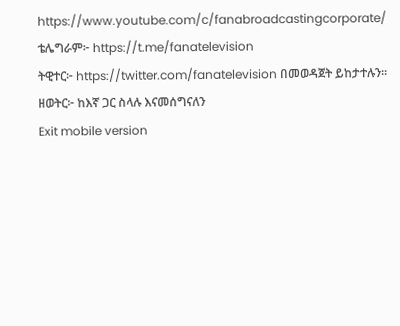https://www.youtube.com/c/fanabroadcastingcorporate/
ቴሌግራም፦ https://t.me/fanatelevision
ትዊተር፦ https://twitter.com/fanatelevision በመወዳጀት ይከታተሉን፡፡
ዘወትር፦ ከእኛ ጋር ስላሉ እናመሰግናለን
Exit mobile version